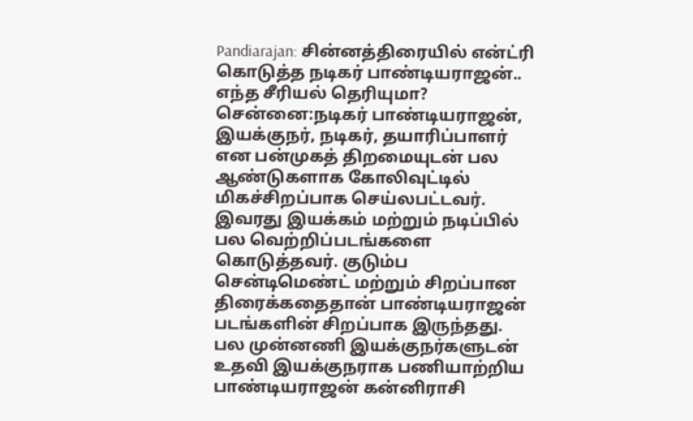Pandiarajan: சின்னத்திரையில் என்ட்ரி கொடுத்த நடிகர் பாண்டியராஜன்.. எந்த சீரியல் தெரியுமா?
சென்னை:நடிகர் பாண்டியராஜன், இயக்குநர், நடிகர், தயாரிப்பாளர் என பன்முகத் திறமையுடன் பல ஆண்டுகளாக கோலிவுட்டில் மிகச்சிறப்பாக செய்லபட்டவர். இவரது இயக்கம் மற்றும் நடிப்பில் பல வெற்றிப்படங்களை கொடுத்தவர். குடும்ப சென்டிமெண்ட் மற்றும் சிறப்பான திரைக்கதைதான் பாண்டியராஜன் படங்களின் சிறப்பாக இருந்தது.
பல முன்னணி இயக்குநர்களுடன் உதவி இயக்குநராக பணியாற்றிய பாண்டியராஜன் கன்னிராசி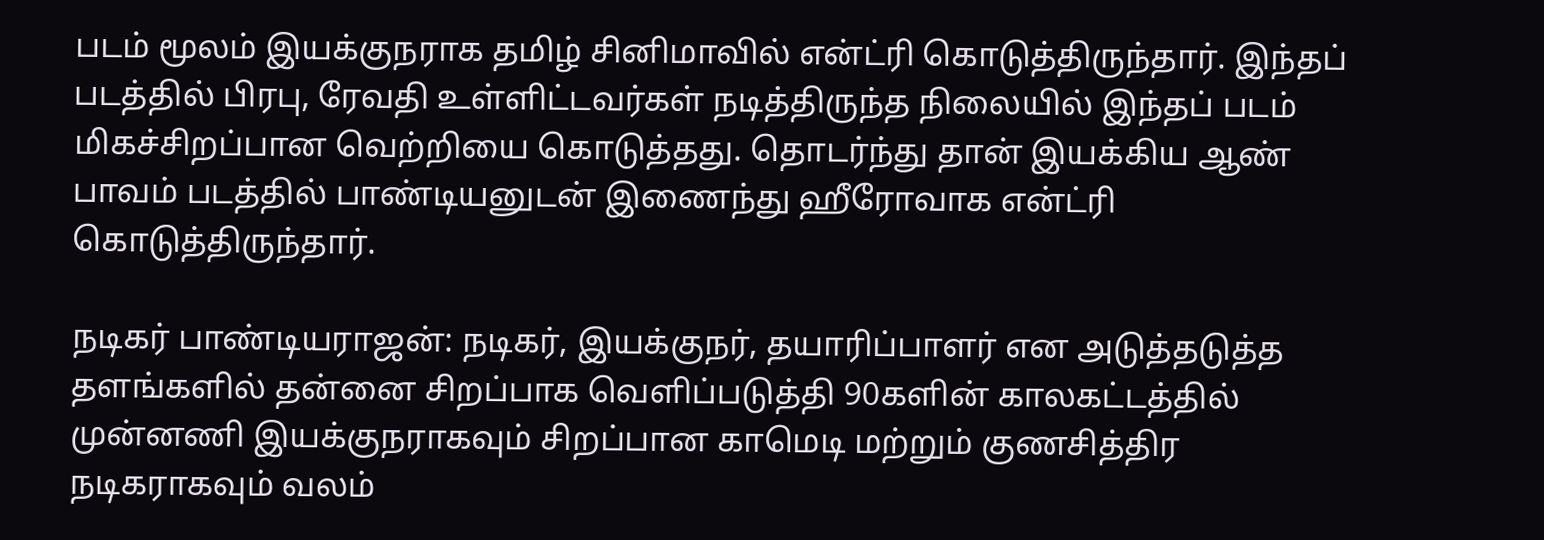படம் மூலம் இயக்குநராக தமிழ் சினிமாவில் என்ட்ரி கொடுத்திருந்தார். இந்தப் படத்தில் பிரபு, ரேவதி உள்ளிட்டவர்கள் நடித்திருந்த நிலையில் இந்தப் படம் மிகச்சிறப்பான வெற்றியை கொடுத்தது. தொடர்ந்து தான் இயக்கிய ஆண் பாவம் படத்தில் பாண்டியனுடன் இணைந்து ஹீரோவாக என்ட்ரி கொடுத்திருந்தார்.

நடிகர் பாண்டியராஜன்: நடிகர், இயக்குநர், தயாரிப்பாளர் என அடுத்தடுத்த தளங்களில் தன்னை சிறப்பாக வெளிப்படுத்தி 90களின் காலகட்டத்தில் முன்னணி இயக்குநராகவும் சிறப்பான காமெடி மற்றும் குணசித்திர நடிகராகவும் வலம்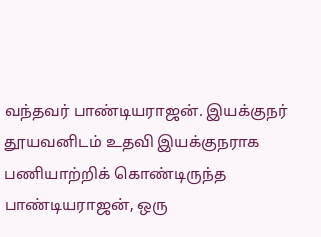வந்தவர் பாண்டியராஜன். இயக்குநர் தூயவனிடம் உதவி இயக்குநராக பணியாற்றிக் கொண்டிருந்த பாண்டியராஜன், ஒரு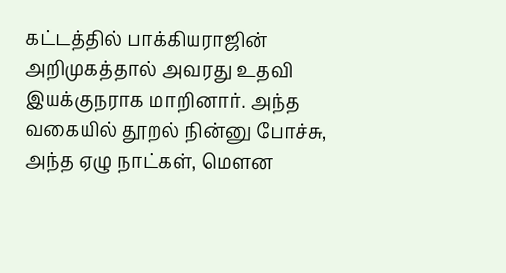கட்டத்தில் பாக்கியராஜின் அறிமுகத்தால் அவரது உதவி இயக்குநராக மாறினார். அந்த வகையில் தூறல் நின்னு போச்சு, அந்த ஏழு நாட்கள், மௌன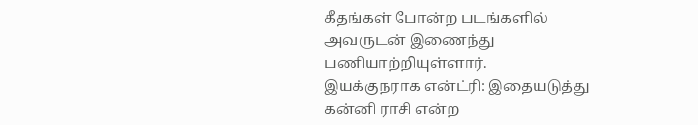கீதங்கள் போன்ற படங்களில் அவருடன் இணைந்து பணியாற்றியுள்ளார்.
இயக்குநராக என்ட்ரி: இதையடுத்து கன்னி ராசி என்ற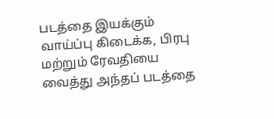படத்தை இயக்கும் வாய்ப்பு கிடைக்க, பிரபு மற்றும் ரேவதியை வைத்து அந்தப் படத்தை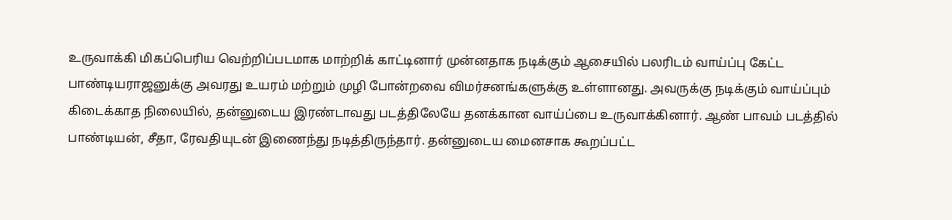உருவாக்கி மிகப்பெரிய வெற்றிப்படமாக மாற்றிக் காட்டினார் முன்னதாக நடிக்கும் ஆசையில் பலரிடம் வாய்ப்பு கேட்ட பாண்டியராஜனுக்கு அவரது உயரம் மற்றும் முழி போன்றவை விமர்சனங்களுக்கு உள்ளானது. அவருக்கு நடிக்கும் வாய்ப்பும் கிடைக்காத நிலையில், தன்னுடைய இரண்டாவது படத்திலேயே தனக்கான வாய்ப்பை உருவாக்கினார். ஆண் பாவம் படத்தில் பாண்டியன், சீதா, ரேவதியுடன் இணைந்து நடித்திருந்தார். தன்னுடைய மைனசாக கூறப்பட்ட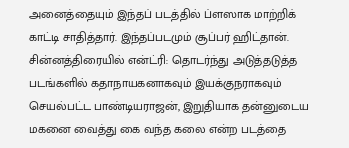அனைத்தையும் இந்தப் படத்தில் ப்ளஸாக மாற்றிக் காட்டி சாதித்தார். இந்தப்படமும் சூப்பர் ஹிட்தான்.
சின்னத்திரையில் என்ட்ரி: தொடர்ந்து அடுத்தடுத்த படங்களில் கதாநாயகனாகவும் இயக்குநராகவும் செயல்பட்ட பாண்டியராஜன், இறுதியாக தன்னுடைய மகனை வைத்து கை வந்த கலை என்ற படத்தை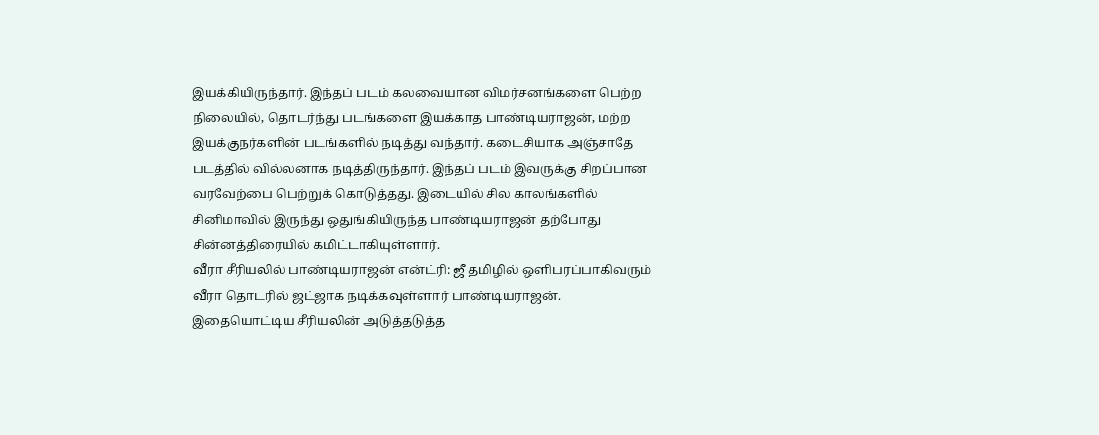இயக்கியிருந்தார். இந்தப் படம் கலவையான விமர்சனங்களை பெற்ற நிலையில், தொடர்ந்து படங்களை இயக்காத பாண்டியராஜன், மற்ற இயக்குநர்களின் படங்களில் நடித்து வந்தார். கடைசியாக அஞ்சாதே படத்தில் வில்லனாக நடித்திருந்தார். இந்தப் படம் இவருக்கு சிறப்பான வரவேற்பை பெற்றுக் கொடுத்தது. இடையில் சில காலங்களில் சினிமாவில் இருந்து ஒதுங்கியிருந்த பாண்டியராஜன் தற்போது சின்னத்திரையில் கமிட்டாகியுள்ளார்.
வீரா சீரியலில் பாண்டியராஜன் என்ட்ரி: ஜீ தமிழில் ஒளிபரப்பாகிவரும் வீரா தொடரில் ஜட்ஜாக நடிக்கவுள்ளார் பாண்டியராஜன். இதையொட்டிய சீரியலின் அடுத்தடுத்த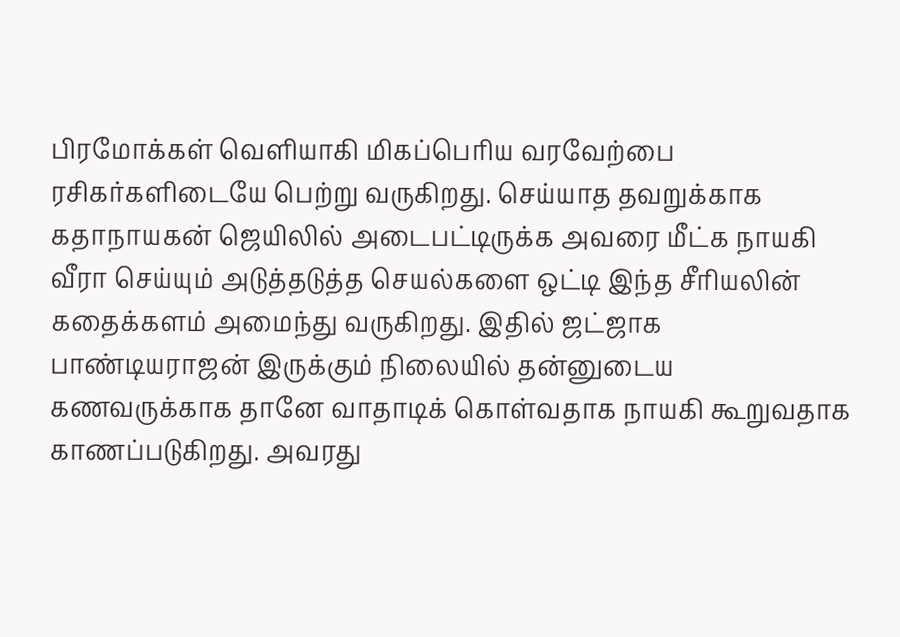பிரமோக்கள் வெளியாகி மிகப்பெரிய வரவேற்பை ரசிகர்களிடையே பெற்று வருகிறது. செய்யாத தவறுக்காக கதாநாயகன் ஜெயிலில் அடைபட்டிருக்க அவரை மீட்க நாயகி வீரா செய்யும் அடுத்தடுத்த செயல்களை ஒட்டி இந்த சீரியலின் கதைக்களம் அமைந்து வருகிறது. இதில் ஜட்ஜாக பாண்டியராஜன் இருக்கும் நிலையில் தன்னுடைய கணவருக்காக தானே வாதாடிக் கொள்வதாக நாயகி கூறுவதாக காணப்படுகிறது. அவரது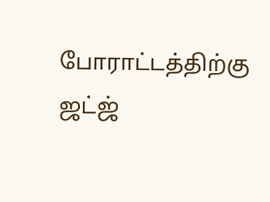போராட்டத்திற்கு ஜட்ஜ்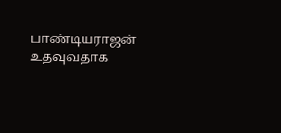பாண்டியராஜன் உதவுவதாக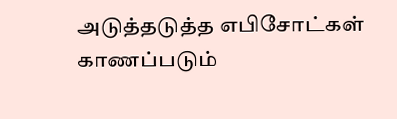அடுத்தடுத்த எபிசோட்கள் காணப்படும்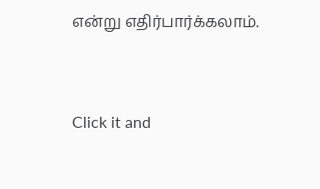என்று எதிர்பார்க்கலாம்.


Click it and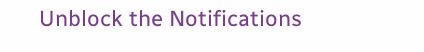Unblock the Notifications